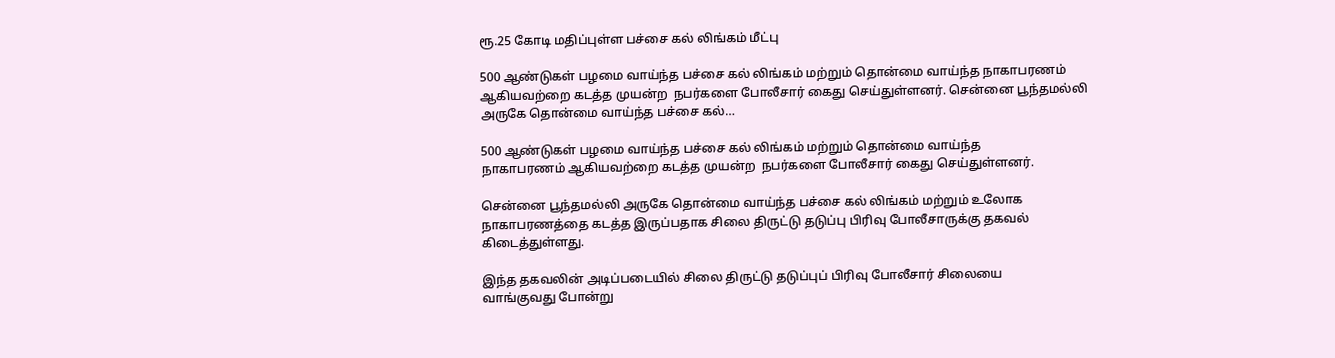ரூ.25 கோடி மதிப்புள்ள பச்சை கல் லிங்கம் மீட்பு

500 ஆண்டுகள் பழமை வாய்ந்த பச்சை கல் லிங்கம் மற்றும் தொன்மை வாய்ந்த நாகாபரணம் ஆகியவற்றை கடத்த முயன்ற  நபர்களை போலீசார் கைது செய்துள்ளனர். சென்னை பூந்தமல்லி அருகே தொன்மை வாய்ந்த பச்சை கல்…

500 ஆண்டுகள் பழமை வாய்ந்த பச்சை கல் லிங்கம் மற்றும் தொன்மை வாய்ந்த
நாகாபரணம் ஆகியவற்றை கடத்த முயன்ற  நபர்களை போலீசார் கைது செய்துள்ளனர்.

சென்னை பூந்தமல்லி அருகே தொன்மை வாய்ந்த பச்சை கல் லிங்கம் மற்றும் உலோக
நாகாபரணத்தை கடத்த இருப்பதாக சிலை திருட்டு தடுப்பு பிரிவு போலீசாருக்கு தகவல்
கிடைத்துள்ளது.

இந்த தகவலின் அடிப்படையில் சிலை திருட்டு தடுப்புப் பிரிவு போலீசார் சிலையை
வாங்குவது போன்று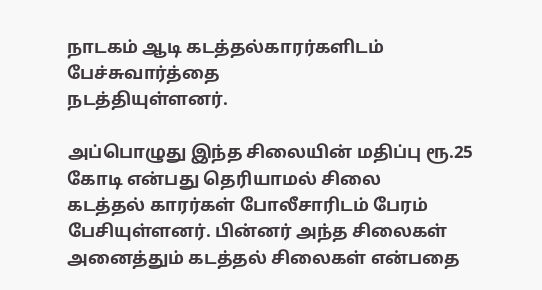நாடகம் ஆடி கடத்தல்காரர்களிடம் பேச்சுவார்த்தை
நடத்தியுள்ளனர்.

அப்பொழுது இந்த சிலையின் மதிப்பு ரூ.25 கோடி என்பது தெரியாமல் சிலை
கடத்தல் காரர்கள் போலீசாரிடம் பேரம் பேசியுள்ளனர். பின்னர் அந்த சிலைகள் அனைத்தும் கடத்தல் சிலைகள் என்பதை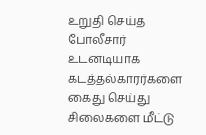உறுதி செய்த போலீசார் உடனடியாக கடத்தல்காரர்களை கைது செய்து சிலைகளை மீட்டு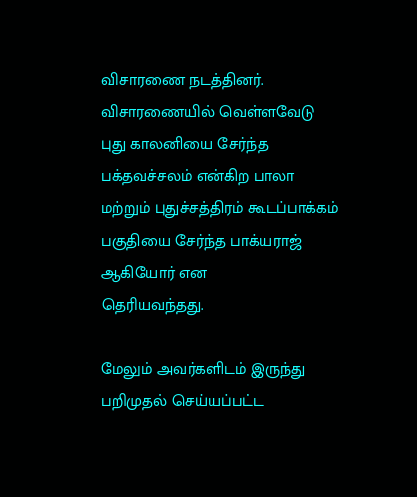விசாரணை நடத்தினர்.
விசாரணையில் வெள்ளவேடு புது காலனியை சேர்ந்த பக்தவச்சலம் என்கிற பாலா மற்றும் புதுச்சத்திரம் கூடப்பாக்கம் பகுதியை சேர்ந்த பாக்யராஜ் ஆகியோர் என
தெரியவந்தது.

மேலும் அவர்களிடம் இருந்து பறிமுதல் செய்யப்பட்ட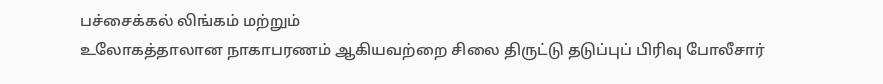பச்சைக்கல் லிங்கம் மற்றும்
உலோகத்தாலான நாகாபரணம் ஆகியவற்றை சிலை திருட்டு தடுப்புப் பிரிவு போலீசார்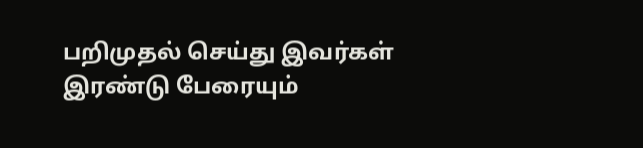பறிமுதல் செய்து இவர்கள் இரண்டு பேரையும்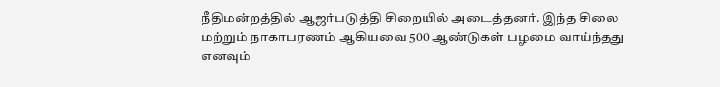நீதிமன்றத்தில் ஆஜர்படுத்தி சிறையில் அடைத்தனர். இந்த சிலை மற்றும் நாகாபரணம் ஆகியவை 500 ஆண்டுகள் பழமை வாய்ந்தது எனவும்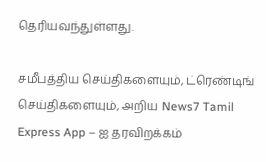தெரியவந்துள்ளது.

சமீபத்திய செய்திகளையும், ட்ரெண்டிங் செய்திகளையும், அறிய News7 Tamil Express App – ஐ தரவிறக்கம்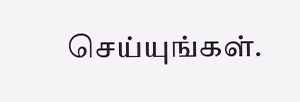செய்யுங்கள்.